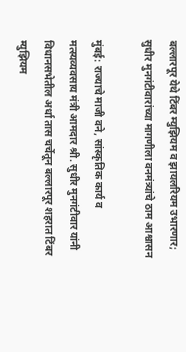बल्लारपूर येथे टिंबर म्युझियम व झायलरियम उभारणार; सुधीर मुनगंटीवारांच्या मागणीला वनमंत्र्यांचे ठाम आश्वासन

मुंबई: राज्याचे माजी वने, सांस्कृतिक कार्य व मत्स्यव्यवसाय मंत्री आमदार श्री. सुधीर मुनगंटीवार यांनी विधानसभेतील अर्धा तास चर्चेतून बल्लारपूर शहरात टिंबर म्युझियम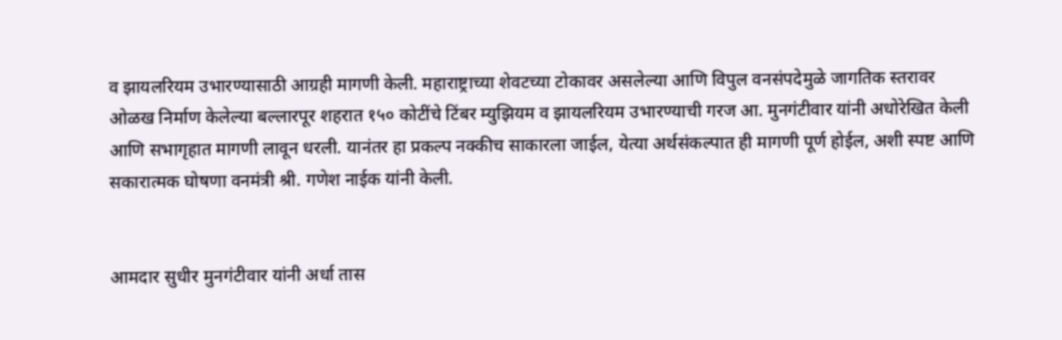व झायलरियम उभारण्यासाठी आग्रही मागणी केली. महाराष्ट्राच्या शेवटच्या टोकावर असलेल्या आणि विपुल वनसंपदेमुळे जागतिक स्तरावर ओळख निर्माण केलेल्या बल्लारपूर शहरात १५० कोटींचे टिंबर म्युझियम व झायलरियम उभारण्याची गरज आ. मुनगंटीवार यांनी अधोरेखित केली आणि सभागृहात मागणी लावून धरली. यानंतर हा प्रकल्प नक्कीच साकारला जाईल, येत्या अर्थसंकल्पात ही मागणी पूर्ण होईल, अशी स्पष्ट आणि सकारात्मक घोषणा वनमंत्री श्री. गणेश नाईक यांनी केली.


आमदार सुधीर मुनगंटीवार यांनी अर्धा तास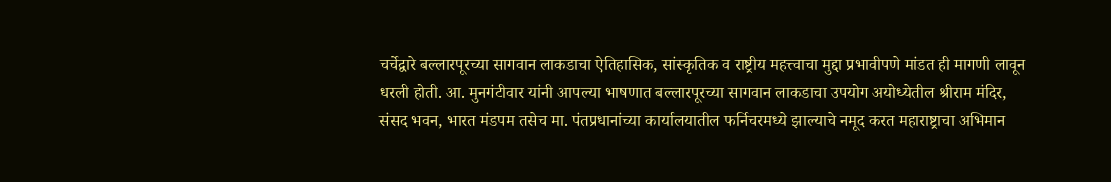चर्चेद्वारे बल्लारपूरच्या सागवान लाकडाचा ऐतिहासिक, सांस्कृतिक व राष्ट्रीय महत्त्वाचा मुद्दा प्रभावीपणे मांडत ही मागणी लावून धरली होती. आ. मुनगंटीवार यांनी आपल्या भाषणात बल्लारपूरच्या सागवान लाकडाचा उपयोग अयोध्येतील श्रीराम मंदिर, संसद भवन, भारत मंडपम तसेच मा. पंतप्रधानांच्या कार्यालयातील फर्निचरमध्ये झाल्याचे नमूद करत महाराष्ट्राचा अभिमान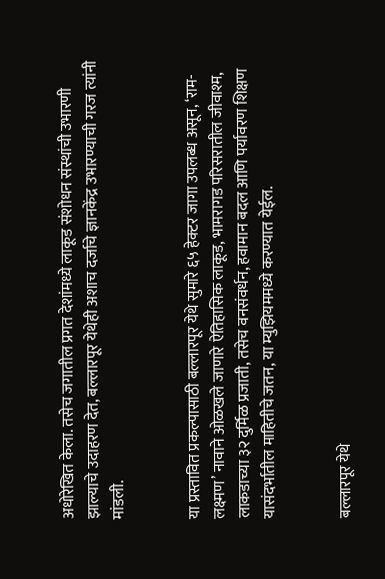अधोरेखित केला. तसेच जगातील प्रगत देशांमध्ये लाकूड संशोधन संस्थांची उभारणी झाल्याचे उदाहरण देत, बल्लारपूर येथेही अशाच दर्जाचे ज्ञानकेंद्र उभारण्याची गरज त्यांनी मांडली.


या प्रस्तावित प्रकल्पासाठी बल्लारपूर येथे सुमारे ६५ हेक्टर जागा उपलब्ध असून, ‘राम-लक्ष्मण’ नावाने ओळखले जाणारे ऐतिहासिक लाकूड, भामरागड परिसरातील जीवाश्म, लाकडाच्या ३२ दुर्मिळ प्रजाती, तसेच वनसंवर्धन, हवामान बदल आणि पर्यावरण शिक्षण यासंदर्भातील माहितीचे जतन, या म्युझियममध्ये करण्यात येईल.


बल्लारपूर येथे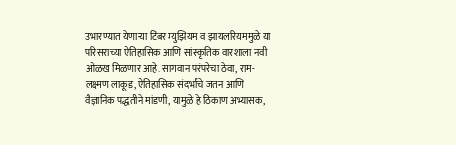उभारण्यात येणाऱ्या टिंबर म्युझियम व झायलरियममुळे या परिसराच्या ऐतिहासिक आणि सांस्कृतिक वारशाला नवी ओळख मिळणार आहे. सागवान परंपरेचा ठेवा, राम-लक्ष्मण लाकूड, ऐतिहासिक संदर्भांचे जतन आणि वैज्ञानिक पद्धतीने मांडणी, यामुळे हे ठिकाण अभ्यासक,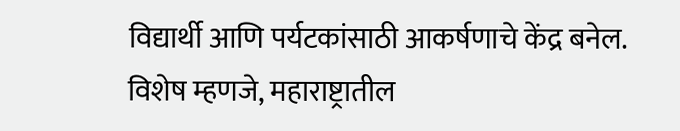विद्यार्थी आणि पर्यटकांसाठी आकर्षणाचे केंद्र बनेल. विशेष म्हणजे, महाराष्ट्रातील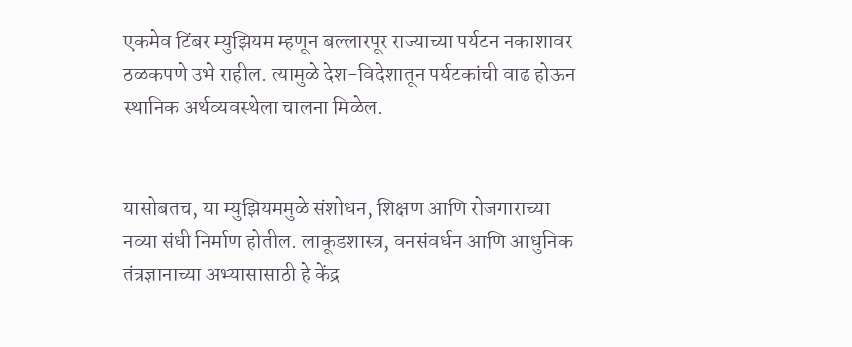एकमेव टिंबर म्युझियम म्हणून बल्लारपूर राज्याच्या पर्यटन नकाशावर ठळकपणे उभे राहील. त्यामुळे देश-विदेशातून पर्यटकांची वाढ होऊन स्थानिक अर्थव्यवस्थेला चालना मिळेल.


यासोबतच, या म्युझियममुळे संशोधन, शिक्षण आणि रोजगाराच्या नव्या संधी निर्माण होतील. लाकूडशास्त्र, वनसंवर्धन आणि आधुनिक तंत्रज्ञानाच्या अभ्यासासाठी हे केंद्र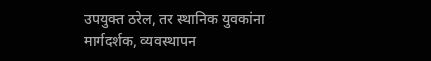उपयुक्त ठरेल, तर स्थानिक युवकांना मार्गदर्शक, व्यवस्थापन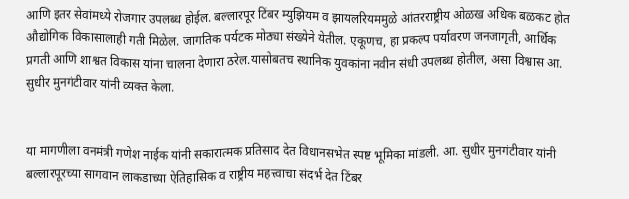आणि इतर सेवांमध्ये रोजगार उपलब्ध होईल. बल्लारपूर टिंबर म्युझियम व झायलरियममुळे आंतरराष्ट्रीय ओळख अधिक बळकट होत औद्योगिक विकासालाही गती मिळेल. जागतिक पर्यटक मोठ्या संख्येने येतील. एकूणच, हा प्रकल्प पर्यावरण जनजागृती, आर्थिक प्रगती आणि शाश्वत विकास यांना चालना देणारा ठरेल.यासोबतच स्थानिक युवकांना नवीन संधी उपलब्ध होतील, असा विश्वास आ. सुधीर मुनगंटीवार यांनी व्यक्त केला.


या मागणीला वनमंत्री गणेश नाईक यांनी सकारात्मक प्रतिसाद देत विधानसभेत स्पष्ट भूमिका मांडली. आ. सुधीर मुनगंटीवार यांनी बल्लारपूरच्या सागवान लाकडाच्या ऐतिहासिक व राष्ट्रीय महत्त्वाचा संदर्भ देत टिंबर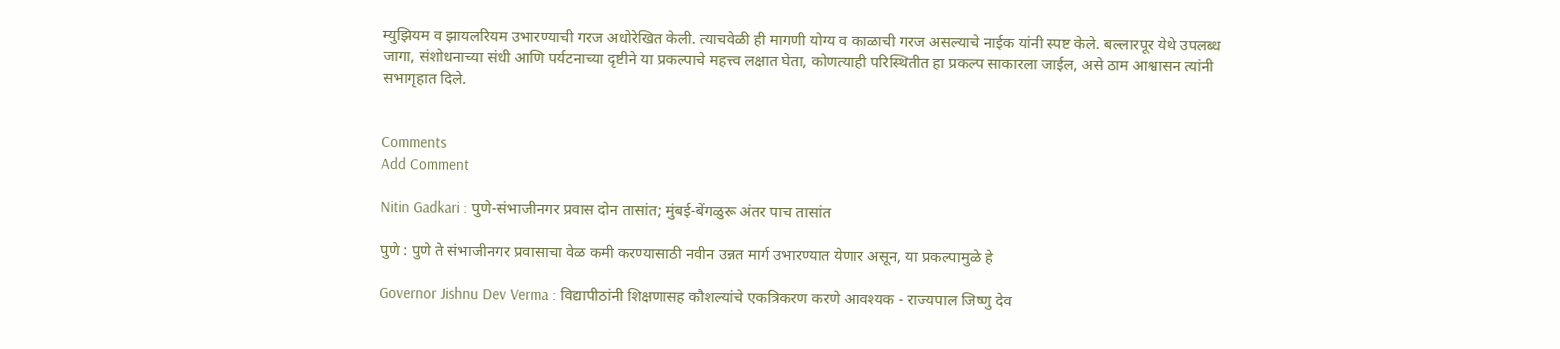म्युझियम व झायलरियम उभारण्याची गरज अधोरेखित केली. त्याचवेळी ही मागणी योग्य व काळाची गरज असल्याचे नाईक यांनी स्पष्ट केले. बल्लारपूर येथे उपलब्ध जागा, संशोधनाच्या संधी आणि पर्यटनाच्या दृष्टीने या प्रकल्पाचे महत्त्व लक्षात घेता, कोणत्याही परिस्थितीत हा प्रकल्प साकारला जाईल, असे ठाम आश्वासन त्यांनी सभागृहात दिले.


Comments
Add Comment

Nitin Gadkari : पुणे-संभाजीनगर प्रवास दोन तासांत; मुंबई-बेंगळुरू अंतर पाच तासांत

पुणे : पुणे ते संभाजीनगर प्रवासाचा वेळ कमी करण्यासाठी नवीन उन्नत मार्ग उभारण्यात येणार असून, या प्रकल्पामुळे हे

Governor Jishnu Dev Verma : विद्यापीठांनी शिक्षणासह कौशल्यांचे एकत्रिकरण करणे आवश्यक - राज्यपाल जिष्णु देव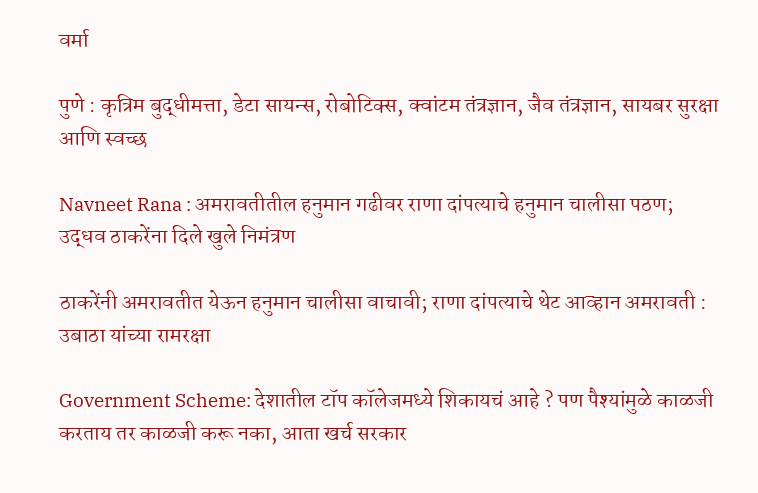वर्मा

पुणे : कृत्रिम बुद्धीमत्ता, डेटा सायन्स, रोबोटिक्स, क्वांटम तंत्रज्ञान, जैव तंत्रज्ञान, सायबर सुरक्षा आणि स्वच्छ

Navneet Rana : अमरावतीतील हनुमान गढीवर राणा दांपत्याचे हनुमान चालीसा पठण; उद्धव ठाकरेंना दिले खुले निमंत्रण

ठाकरेंनी अमरावतीत येऊन हनुमान चालीसा वाचावी; राणा दांपत्याचे थेट आव्हान अमरावती : उबाठा यांच्या रामरक्षा

Government Scheme: देशातील टॉप कॉलेजमध्ये शिकायचं आहे ? पण पैश्यांमुळे काळजी करताय तर काळजी करू नका, आता खर्च सरकार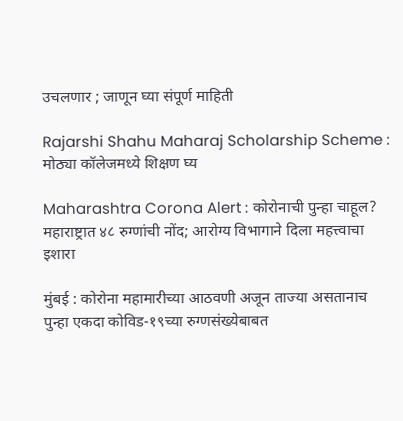उचलणार ; जाणून घ्या संपूर्ण माहिती

Rajarshi Shahu Maharaj Scholarship Scheme : मोठ्या कॉलेजमध्ये शिक्षण घ्य

Maharashtra Corona Alert : कोरोनाची पुन्हा चाहूल? महाराष्ट्रात ४८ रुग्णांची नोंद; आरोग्य विभागाने दिला महत्त्वाचा इशारा

मुंबई : कोरोना महामारीच्या आठवणी अजून ताज्या असतानाच पुन्हा एकदा कोविड-१९च्या रुग्णसंख्येबाबत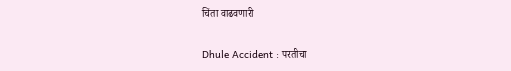चिंता वाढवणारी

Dhule Accident : परतीचा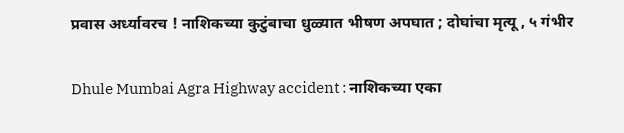प्रवास अर्ध्यावरच ! नाशिकच्या कुटुंबाचा धुळ्यात भीषण अपघात ; दोघांचा मृत्यू , ५ गंभीर

Dhule Mumbai Agra Highway accident : नाशिकच्या एका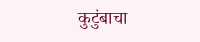कुटुंबाचा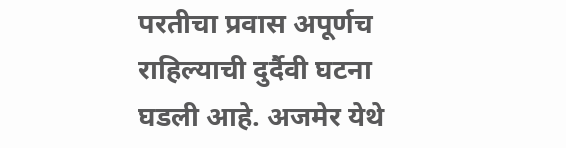परतीचा प्रवास अपूर्णच राहिल्याची दुर्दैवी घटना घडली आहे. अजमेर येथे